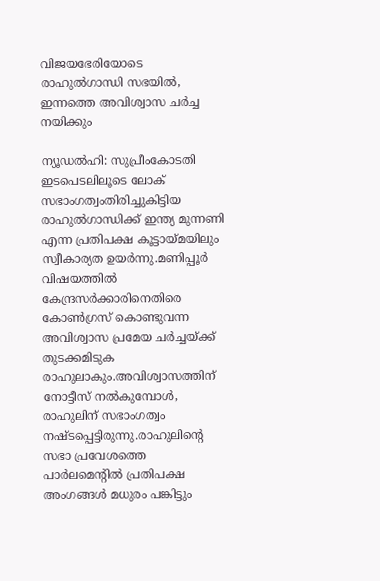വിജയഭേരിയോടെ രാഹുല്‍ഗാന്ധി സഭയില്‍, ഇന്നത്തെ അവിശ്വാസ ചര്‍ച്ച നയിക്കും

ന്യൂഡല്‍ഹി: സുപ്രീംകോടതി ഇടപെടലിലൂടെ ലോക് സഭാംഗത്വംതിരിച്ചുകിട്ടിയ രാഹുല്‍ഗാന്ധിക്ക് ഇന്ത്യ മുന്നണി എന്ന പ്രതിപക്ഷ കൂട്ടായ്മയിലും സ്വീകാര്യത ഉയര്‍ന്നു.മണിപ്പൂര്‍ വിഷയത്തില്‍ കേന്ദ്രസര്‍ക്കാരിനെതിരെ കോണ്‍ഗ്രസ് കൊണ്ടുവന്ന അവിശ്വാസ പ്രമേയ ചര്‍ച്ചയ്ക്ക് തുടക്കമിടുക രാഹുലാകും.അവിശ്വാസത്തിന് നോട്ടീസ് നല്‍കുമ്പോള്‍, രാഹുലിന് സഭാംഗത്വം നഷ്ടപ്പെട്ടിരുന്നു.രാഹുലിന്റെ സഭാ പ്രവേശത്തെ പാര്‍ലമെന്റില്‍ പ്രതിപക്ഷ അംഗങ്ങള്‍ മധുരം പങ്കിട്ടും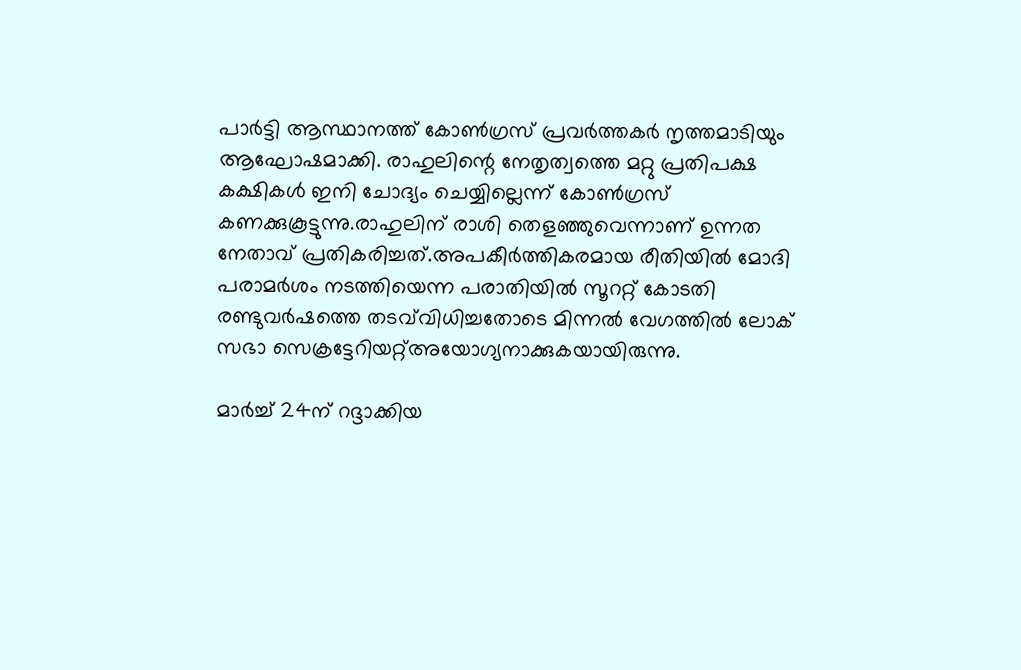പാര്‍ട്ടി ആസ്ഥാനത്ത് കോണ്‍ഗ്രസ് പ്രവര്‍ത്തകര്‍ നൃത്തമാടിയും ആഘോഷമാക്കി. രാഹുലിന്റെ നേതൃത്വത്തെ മറ്റു പ്രതിപക്ഷ കക്ഷികള്‍ ഇനി ചോദ്യം ചെയ്യില്ലെന്ന് കോണ്‍ഗ്രസ് കണക്കുകൂട്ടുന്നു.രാഹുലിന് രാശി തെളഞ്ഞുവെന്നാണ് ഉന്നത നേതാവ് പ്രതികരിച്ചത്.അപകീര്‍ത്തികരമായ രീതിയില്‍ മോദി പരാമര്‍ശം നടത്തിയെന്ന പരാതിയില്‍ സൂററ്റ് കോടതി രണ്ടുവര്‍ഷത്തെ തടവ്‌വിധിച്ചതോടെ മിന്നല്‍ വേഗത്തില്‍ ലോക് സഭാ സെക്രട്ടേറിയറ്റ്അയോഗ്യനാക്കുകയായിരുന്നു.

മാര്‍ച്ച് 24ന് റദ്ദാക്കിയ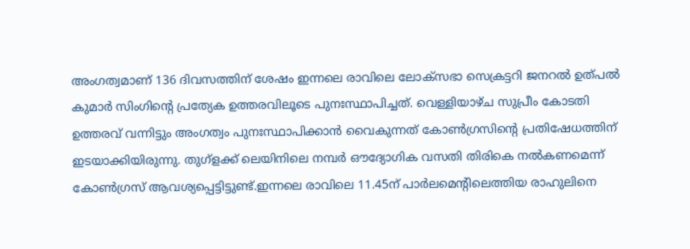അംഗത്വമാണ് 136 ദിവസത്തിന് ശേഷം ഇന്നലെ രാവിലെ ലോക്സഭാ സെക്രട്ടറി ജനറല്‍ ഉത്പല്‍ കുമാര്‍ സിംഗിന്റെ പ്രത്യേക ഉത്തരവിലൂടെ പുനഃസ്ഥാപിച്ചത്. വെള്ളിയാഴ്ച സുപ്രീം കോടതി ഉത്തരവ് വന്നിട്ടും അംഗത്വം പുനഃസ്ഥാപിക്കാന്‍ വൈകുന്നത് കോണ്‍ഗ്രസിന്റെ പ്രതിഷേധത്തിന് ഇടയാക്കിയിരുന്നു. തുഗ്‌ളക്ക് ലെയിനിലെ നമ്പര്‍ ഔദ്യോഗിക വസതി തിരികെ നല്‍കണമെന്ന് കോണ്‍ഗ്രസ് ആവശ്യപ്പെട്ടിട്ടുണ്ട്.ഇന്നലെ രാവിലെ 11.45ന് പാര്‍ലമെന്റിലെത്തിയ രാഹുലിനെ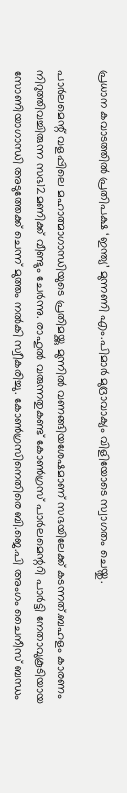പ്രധാന കവാടത്തില്‍ പ്രതിപക്ഷ ‘ഇന്ത്യ’ മുന്നണി എം.പിമാര്‍ മുദ്രാവാക്യം വിളിയോടെ സ്വാഗതം ചെയ്തു.

പാര്‍ലമെന്റ് വളപ്പിലെ മഹാത്മാഗാന്ധിയുടെ പ്രതിമയ്ക്കു മുന്നില്‍ വണങ്ങിയശേഷമാണ് സഭയിലേക്ക് കടന്നത്.ബഹളം കാരണം നിറുത്തിവച്ചിരുന്ന സഭ12മണിക്ക് വീണ്ടും ചേര്‍ന്നു. രാഹുല്‍ വരുന്നതുകണ്ട് കോണ്‍ഗ്രസ് പാര്‍ലമെന്ററി പാര്‍ട്ടി നേതാവുകൂടിയായ സോണിയാഗാന്ധി അടുത്തേക്ക് ചെന്ന് മുത്തം നല്‍കി സ്വീകരിച്ചു. കോണ്‍ഗ്രസിനെതിരെ ബി.ജെ.പി അംഗം ചൈനീസ് ബന്ധം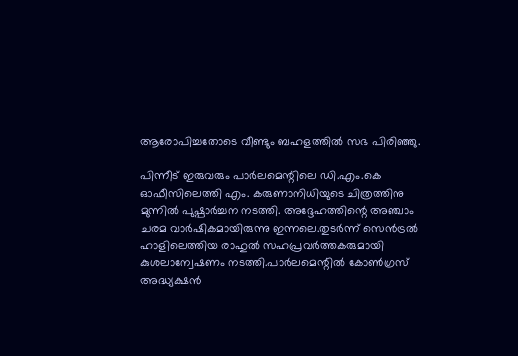ആരോപിച്ചതോടെ വീണ്ടും ബഹളത്തില്‍ സഭ പിരിഞ്ഞു.

പിന്നീട് ഇരുവരും പാര്‍ലമെന്റിലെ ഡി.എം.കെ ഓഫീസിലെത്തി എം. കരുണാനിധിയുടെ ചിത്രത്തിനു മുന്നില്‍ പുഷ്പാര്‍ച്ചന നടത്തി. അദ്ദേഹത്തിന്റെ അഞ്ചാം ചരമ വാര്‍ഷികമായിരുന്നു ഇന്നലെ.തുടര്‍ന്ന് സെന്‍ട്രല്‍ ഹാളിലെത്തിയ രാഹുല്‍ സഹപ്രവര്‍ത്തകരുമായി കുശലാന്വേഷണം നടത്തി.പാര്‍ലമെന്റില്‍ കോണ്‍ഗ്രസ് അദ്ധ്യക്ഷന്‍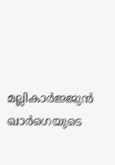മല്ലികാര്‍ജ്ജുന്‍ ഖാര്‍ഗെയുടെ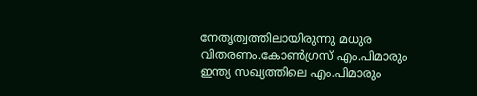നേതൃത്വത്തിലായിരുന്നു മധുര വിതരണം.കോണ്‍ഗ്രസ് എം.പിമാരും ഇന്ത്യ സഖ്യത്തിലെ എം.പിമാരും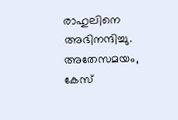രാഹുലിനെ അഭിനന്ദിച്ചു. അതേസമയം, കേസ്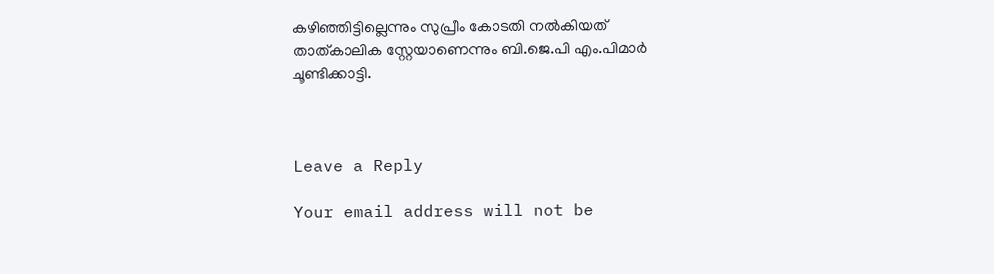കഴിഞ്ഞിട്ടില്ലെന്നും സുപ്രീം കോടതി നല്‍കിയത് താത്കാലിക സ്റ്റേയാണെന്നും ബി.ജെ.പി എം.പിമാര്‍ ചൂണ്ടിക്കാട്ടി.



Leave a Reply

Your email address will not be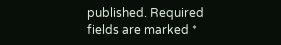published. Required fields are marked *